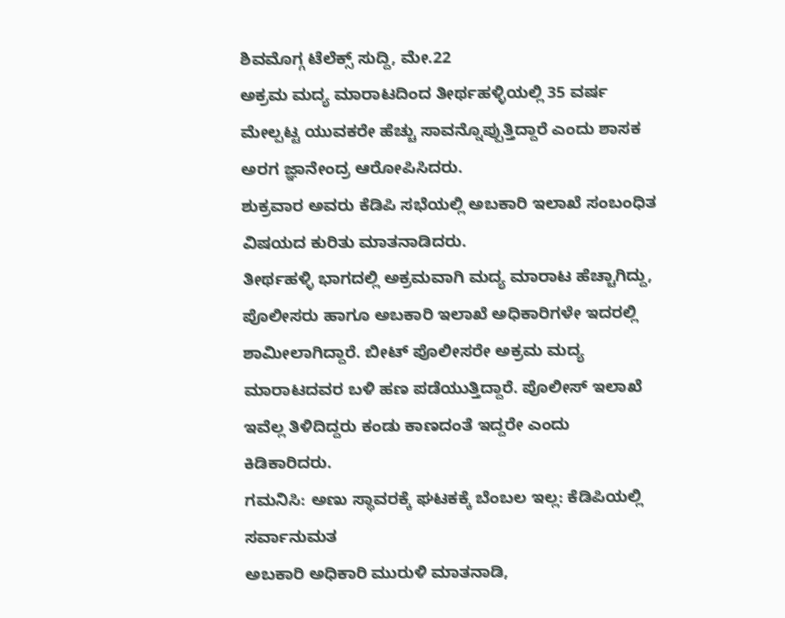ಶಿವಮೊಗ್ಗ ಟೆಲೆಕ್ಸ್ ಸುದ್ದಿ, ಮೇ.22
ಅಕ್ರಮ ಮದ್ಯ ಮಾರಾಟದಿಂದ ತೀರ್ಥಹಳ್ಳಿಯಲ್ಲಿ 35 ವರ್ಷ ಮೇಲ್ಪಟ್ಟ ಯುವಕರೇ ಹೆಚ್ಚು ಸಾವನ್ನೊಪ್ಪುತ್ತಿದ್ದಾರೆ ಎಂದು ಶಾಸಕ ಅರಗ ಜ್ಞಾನೇಂದ್ರ ಆರೋಪಿಸಿದರು.
ಶುಕ್ರವಾರ ಅವರು ಕೆಡಿಪಿ ಸಭೆಯಲ್ಲಿ ಅಬಕಾರಿ ಇಲಾಖೆ ಸಂಬಂಧಿತ ವಿಷಯದ ಕುರಿತು ಮಾತನಾಡಿದರು.
ತೀರ್ಥಹಳ್ಳಿ ಭಾಗದಲ್ಲಿ ಅಕ್ರಮವಾಗಿ ಮದ್ಯ ಮಾರಾಟ ಹೆಚ್ಚಾಗಿದ್ದು, ಪೊಲೀಸರು ಹಾಗೂ ಅಬಕಾರಿ ಇಲಾಖೆ ಅಧಿಕಾರಿಗಳೇ ಇದರಲ್ಲಿ ಶಾಮೀಲಾಗಿದ್ದಾರೆ. ಬೀಟ್ ಪೊಲೀಸರೇ ಅಕ್ರಮ ಮದ್ಯ ಮಾರಾಟದವರ ಬಳಿ ಹಣ ಪಡೆಯುತ್ತಿದ್ದಾರೆ. ಪೊಲೀಸ್ ಇಲಾಖೆ ಇವೆಲ್ಲ ತಿಳಿದಿದ್ದರು ಕಂಡು ಕಾಣದಂತೆ ಇದ್ದರೇ ಎಂದು ಕಿಡಿಕಾರಿದರು.
ಗಮನಿಸಿ: ಅಣು ಸ್ಥಾವರಕ್ಕೆ ಘಟಕಕ್ಕೆ ಬೆಂಬಲ ಇಲ್ಲ: ಕೆಡಿಪಿಯಲ್ಲಿ ಸರ್ವಾನುಮತ
ಅಬಕಾರಿ ಅಧಿಕಾರಿ ಮುರುಳಿ ಮಾತನಾಡಿ,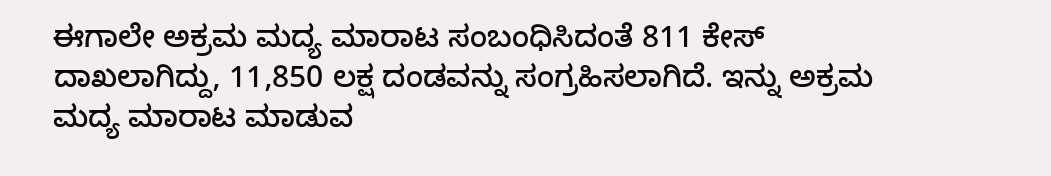ಈಗಾಲೇ ಅಕ್ರಮ ಮದ್ಯ ಮಾರಾಟ ಸಂಬಂಧಿಸಿದಂತೆ 811 ಕೇಸ್ ದಾಖಲಾಗಿದ್ದು, 11,850 ಲಕ್ಷ ದಂಡವನ್ನು ಸಂಗ್ರಹಿಸಲಾಗಿದೆ. ಇನ್ನು ಅಕ್ರಮ ಮದ್ಯ ಮಾರಾಟ ಮಾಡುವ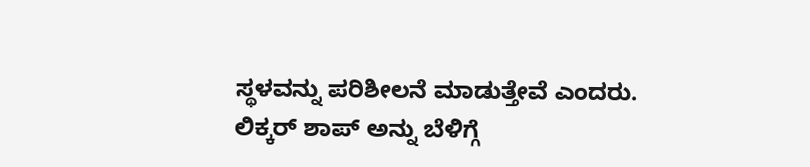ಸ್ಥಳವನ್ನು ಪರಿಶೀಲನೆ ಮಾಡುತ್ತೇವೆ ಎಂದರು.
ಲಿಕ್ಕರ್ ಶಾಪ್ ಅನ್ನು ಬೆಳಿಗ್ಗೆ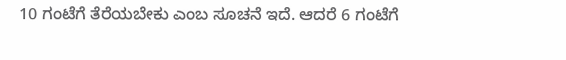10 ಗಂಟೆಗೆ ತೆರೆಯಬೇಕು ಎಂಬ ಸೂಚನೆ ಇದೆ. ಆದರೆ 6 ಗಂಟೆಗೆ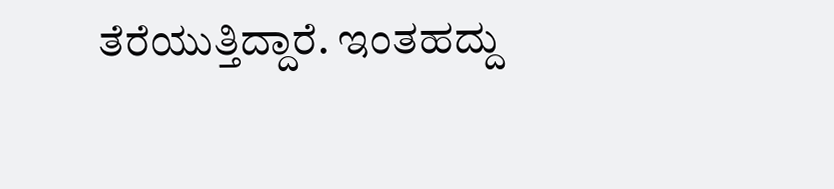ತೆರೆಯುತ್ತಿದ್ದಾರೆ. ಇಂತಹದ್ದು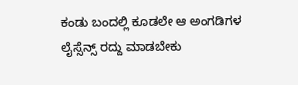ಕಂಡು ಬಂದಲ್ಲಿ ಕೂಡಲೇ ಆ ಅಂಗಡಿಗಳ ಲೈಸ್ಸೆನ್ಸ್ ರದ್ದು ಮಾಡಬೇಕು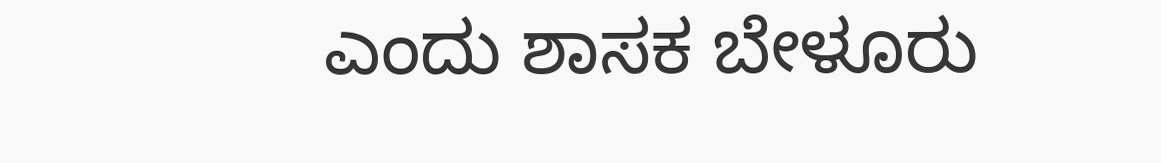ಎಂದು ಶಾಸಕ ಬೇಳೂರು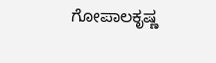ಗೋಪಾಲಕೃಷ್ಣ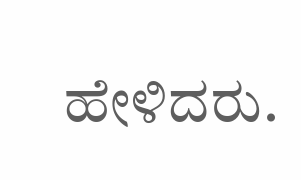ಹೇಳಿದರು.